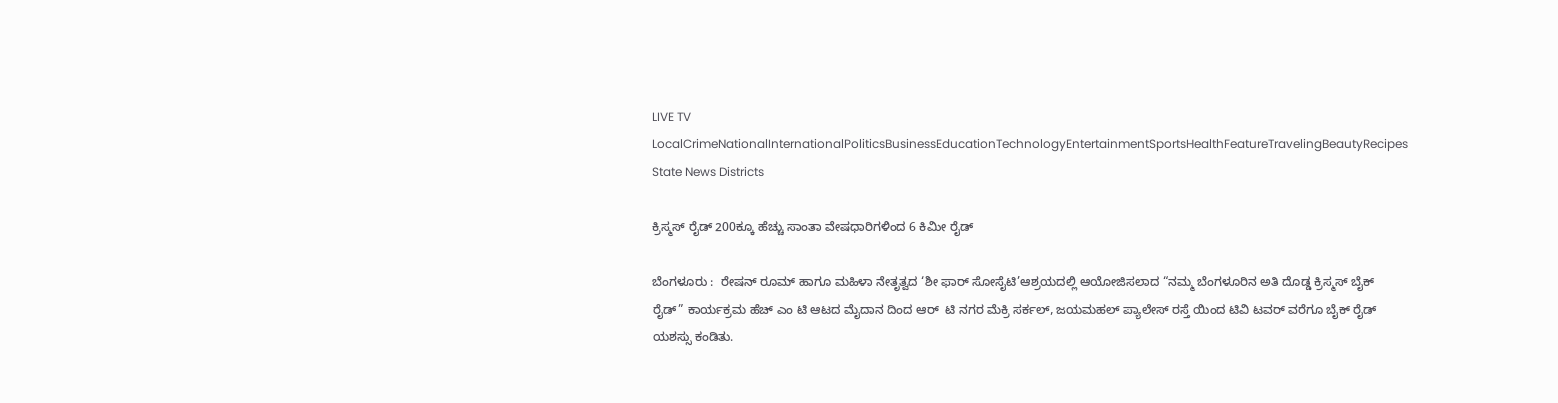LIVE TV LocalCrimeNationalInternationalPoliticsBusinessEducationTechnologyEntertainmentSportsHealthFeatureTravelingBeautyRecipes
State News Districts

ಕ್ರಿಸ್ಮಸ್ ರೈಡ್ 200ಕ್ಕೂ ಹೆಚ್ಚು ಸಾಂತಾ ವೇಷಧಾರಿಗಳಿಂದ 6 ಕಿಮೀ ರೈಡ್

ಬೆಂಗಳೂರು :  ರೇಷನ್ ರೂಮ್ ಹಾಗೂ ಮಹಿಳಾ ನೇತೃತ್ವದ ‘ಶೀ ಫಾರ್ ಸೋಸೈಟಿ’ಆಶ್ರಯದಲ್ಲಿ ಆಯೋಜಿಸಲಾದ “ನಮ್ಮ ಬೆಂಗಳೂರಿನ ಅತಿ ದೊಡ್ಡ ಕ್ರಿಸ್ಮಸ್ ಬೈಕ್ ರೈಡ್” ಕಾರ್ಯಕ್ರಮ ಹೆಚ್ ಎಂ ಟಿ ಆಟದ ಮೈದಾನ ದಿಂದ ಆರ್  ಟಿ ನಗರ ಮೆಕ್ರಿ ಸರ್ಕಲ್, ಜಯಮಹಲ್ ಪ್ಯಾಲೇಸ್ ರಸ್ತೆ ಯಿಂದ ಟಿವಿ ಟವರ್ ವರೆಗೂ ಬೈಕ್ ರೈಡ್ ಯಶಸ್ಸು ಕಂಡಿತು.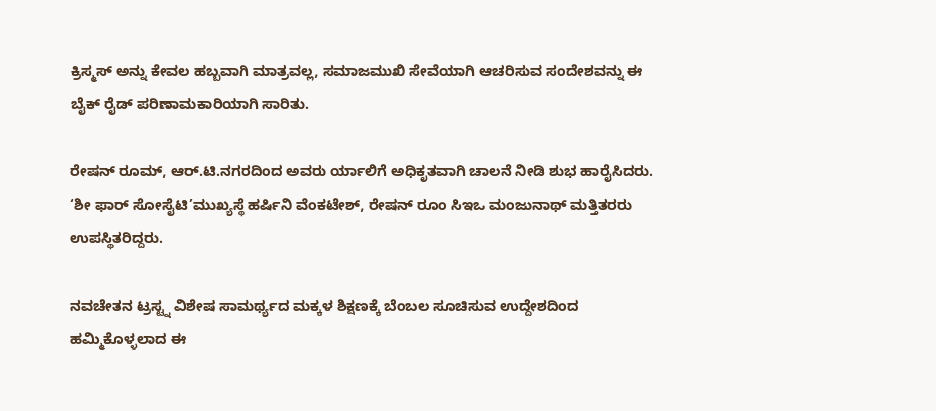ಕ್ರಿಸ್ಮಸ್ ಅನ್ನು ಕೇವಲ ಹಬ್ಬವಾಗಿ ಮಾತ್ರವಲ್ಲ, ಸಮಾಜಮುಖಿ ಸೇವೆಯಾಗಿ ಆಚರಿಸುವ ಸಂದೇಶವನ್ನು ಈ ಬೈಕ್ ರೈಡ್ ಪರಿಣಾಮಕಾರಿಯಾಗಿ ಸಾರಿತು.

ರೇಷನ್ ರೂಮ್, ಆರ್.ಟಿ.ನಗರದಿಂದ ಅವರು ರ್ಯಾಲಿಗೆ ಅಧಿಕೃತವಾಗಿ ಚಾಲನೆ ನೀಡಿ ಶುಭ ಹಾರೈಸಿದರು. ‘ಶೀ ಫಾರ್ ಸೋಸೈಟಿ’ಮುಖ್ಯಸ್ಥೆ ಹರ್ಷಿನಿ ವೆಂಕಟೇಶ್, ರೇಷನ್ ರೂಂ ಸಿಇಒ ಮಂಜುನಾಥ್ ಮತ್ತಿತರರು ಉಪಸ್ಥಿತರಿದ್ದರು.

ನವಚೇತನ ಟ್ರಸ್ಟ್ನ ವಿಶೇಷ ಸಾಮರ್ಥ್ಯದ ಮಕ್ಕಳ ಶಿಕ್ಷಣಕ್ಕೆ ಬೆಂಬಲ ಸೂಚಿಸುವ ಉದ್ದೇಶದಿಂದ ಹಮ್ಮಿಕೊಳ್ಳಲಾದ ಈ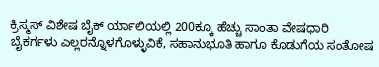ಕ್ರಿಸ್ಮಸ್ ವಿಶೇಷ ಬೈಕ್ ರ್ಯಾಲಿಯಲ್ಲಿ 200ಕ್ಕೂ ಹೆಚ್ಚು ಸಾಂತಾ ವೇಷಧಾರಿ ಬೈಕರ್ಗಳು ಎಲ್ಲರನ್ನೊಳಗೊಳ್ಳುವಿಕೆ, ಸಹಾನುಭೂತಿ ಹಾಗೂ ಕೊಡುಗೆಯ ಸಂತೋಷ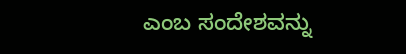ಎಂಬ ಸಂದೇಶವನ್ನು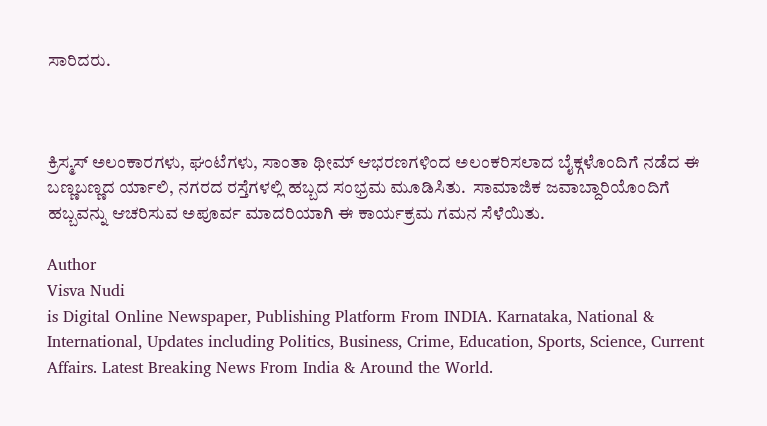ಸಾರಿದರು.



ಕ್ರಿಸ್ಮಸ್ ಅಲಂಕಾರಗಳು, ಘಂಟೆಗಳು, ಸಾಂತಾ ಥೀಮ್ ಆಭರಣಗಳಿಂದ ಅಲಂಕರಿಸಲಾದ ಬೈಕ್ಗಳೊಂದಿಗೆ ನಡೆದ ಈ ಬಣ್ಣಬಣ್ಣದ ರ್ಯಾಲಿ, ನಗರದ ರಸ್ತೆಗಳಲ್ಲಿ ಹಬ್ಬದ ಸಂಭ್ರಮ ಮೂಡಿಸಿತು.  ಸಾಮಾಜಿಕ ಜವಾಬ್ದಾರಿಯೊಂದಿಗೆ ಹಬ್ಬವನ್ನು ಆಚರಿಸುವ ಅಪೂರ್ವ ಮಾದರಿಯಾಗಿ ಈ ಕಾರ್ಯಕ್ರಮ ಗಮನ ಸೆಳೆಯಿತು.

Author
Visva Nudi
is Digital Online Newspaper, Publishing Platform From INDIA. Karnataka, National & International, Updates including Politics, Business, Crime, Education, Sports, Science, Current Affairs. Latest Breaking News From India & Around the World.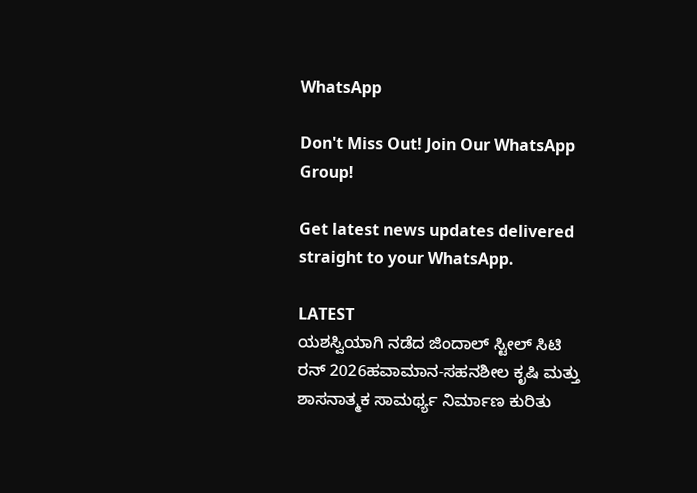WhatsApp

Don't Miss Out! Join Our WhatsApp Group!

Get latest news updates delivered straight to your WhatsApp.

LATEST
ಯಶಸ್ವಿಯಾಗಿ ನಡೆದ ಜಿಂದಾಲ್ ಸ್ಟೀಲ್ ಸಿಟಿ ರನ್ 2026ಹವಾಮಾನ-ಸಹನಶೀಲ ಕೃಷಿ ಮತ್ತು ಶಾಸನಾತ್ಮಕ ಸಾಮರ್ಥ್ಯ ನಿರ್ಮಾಣ ಕುರಿತು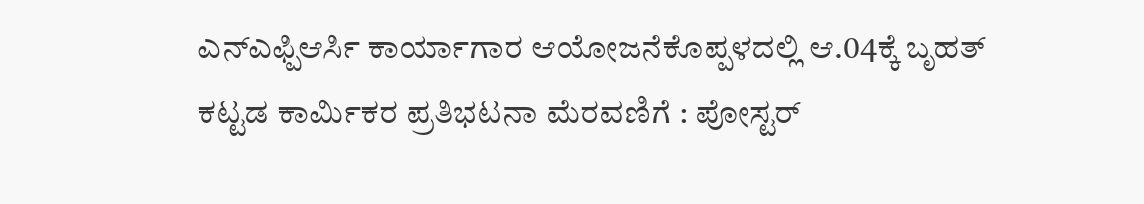ಎನ್ಎಫ್ಪಿಆರ್ಸಿ ಕಾರ್ಯಾಗಾರ ಆಯೋಜನೆಕೊಪ್ಪಳದಲ್ಲಿ ಆ.04ಕ್ಕೆ ಬೃಹತ್ ಕಟ್ಟಡ ಕಾರ್ಮಿಕರ ಪ್ರತಿಭಟನಾ ಮೆರವಣಿಗೆ : ಪೋಸ್ಟರ್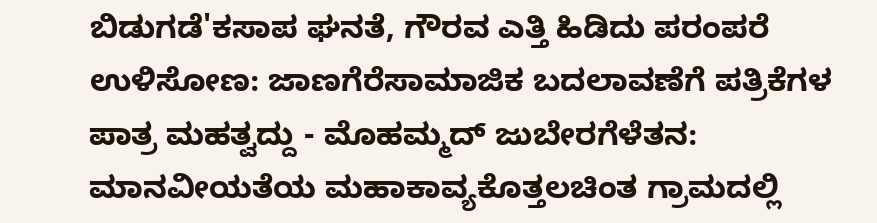ಬಿಡುಗಡೆ'ಕಸಾಪ ಘನತೆ, ಗೌರವ ಎತ್ತಿ ಹಿಡಿದು ಪರಂಪರೆ ಉಳಿಸೋಣ: ಜಾಣಗೆರೆಸಾಮಾಜಿಕ ಬದಲಾವಣೆಗೆ ಪತ್ರಿಕೆಗಳ ಪಾತ್ರ ಮಹತ್ವದ್ದು - ಮೊಹಮ್ಮದ್ ಜುಬೇರಗೆಳೆತನ: ಮಾನವೀಯತೆಯ ಮಹಾಕಾವ್ಯಕೊತ್ತಲಚಿಂತ ಗ್ರಾಮದಲ್ಲಿ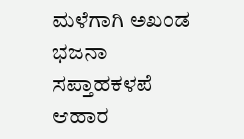ಮಳೆಗಾಗಿ ಅಖಂಡ ಭಜನಾ ಸಪ್ತಾಹಕಳಪೆ ಆಹಾರ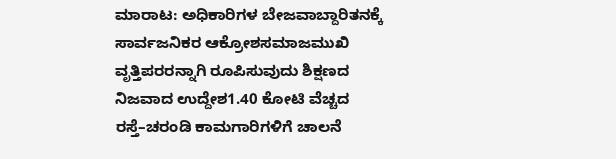ಮಾರಾಟ: ಅಧಿಕಾರಿಗಳ ಬೇಜವಾಬ್ದಾರಿತನಕ್ಕೆ ಸಾರ್ವಜನಿಕರ ಆಕ್ರೋಶಸಮಾಜಮುಖಿ ವೃತ್ತಿಪರರನ್ನಾಗಿ ರೂಪಿಸುವುದು ಶಿಕ್ಷಣದ ನಿಜವಾದ ಉದ್ದೇಶ1.40 ಕೋಟಿ ವೆಚ್ಚದ ರಸ್ತೆ–ಚರಂಡಿ ಕಾಮಗಾರಿಗಳಿಗೆ ಚಾಲನೆ